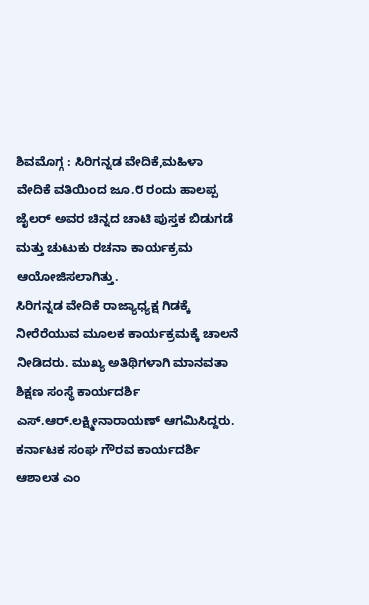ಶಿವಮೊಗ್ಗ : ಸಿರಿಗನ್ನಡ ವೇದಿಕೆ,ಮಹಿಳಾ ವೇದಿಕೆ ವತಿಯಿಂದ ಜೂ.೮ ರಂದು ಹಾಲಪ್ಪ ಜೈಲರ್ ಅವರ ಚಿನ್ನದ ಚಾಟಿ ಪುಸ್ತಕ ಬಿಡುಗಡೆ ಮತ್ತು ಚುಟುಕು ರಚನಾ ಕಾರ್ಯಕ್ರಮ ಆಯೋಜಿಸಲಾಗಿತ್ತು.
ಸಿರಿಗನ್ನಡ ವೇದಿಕೆ ರಾಜ್ಯಾಧ್ಯಕ್ಷ ಗಿಡಕ್ಕೆ ನೀರೆರೆಯುವ ಮೂಲಕ ಕಾರ್ಯಕ್ರಮಕ್ಕೆ ಚಾಲನೆ ನೀಡಿದರು. ಮುಖ್ಯ ಅತಿಥಿಗಳಾಗಿ ಮಾನವತಾ ಶಿಕ್ಷಣ ಸಂಸ್ಥೆ ಕಾರ್ಯದರ್ಶಿ ಎಸ್.ಆರ್.ಲಕ್ಷ್ಮೀನಾರಾಯಣ್ ಆಗಮಿಸಿದ್ದರು. ಕರ್ನಾಟಕ ಸಂಘ ಗೌರವ ಕಾರ್ಯದರ್ಶಿ ಆಶಾಲತ ಎಂ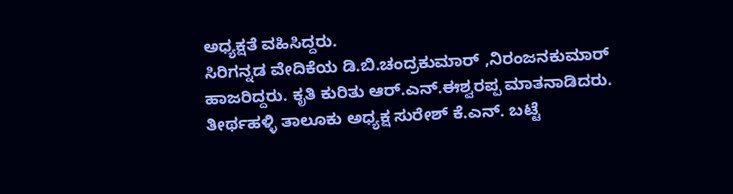ಅಧ್ಯಕ್ಷತೆ ವಹಿಸಿದ್ದರು.
ಸಿರಿಗನ್ನಡ ವೇದಿಕೆಯ ಡಿ.ಬಿ.ಚಂದ್ರಕುಮಾರ್ ,ನಿರಂಜನಕುಮಾರ್ ಹಾಜರಿದ್ದರು. ಕೃತಿ ಕುರಿತು ಆರ್.ಎನ್.ಈಶ್ವರಪ್ಪ ಮಾತನಾಡಿದರು. ತೀರ್ಥಹಳ್ಳಿ ತಾಲೂಕು ಅಧ್ಯಕ್ಷ ಸುರೇಶ್ ಕೆ.ಎನ್. ಬಟ್ಟೆ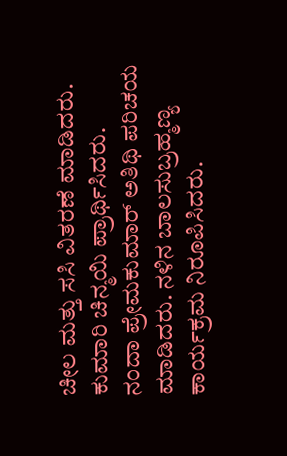ಚೀಲ ಮತ್ತು ಸಸಿ ವಿತರಣೆ ಮಾಡಿದರು. ಕುಮಾರಿ ಚಿನ್ಮಯಿ ಪ್ರಾರ್ಥಿಸಿದರು.
ನಂದಾ ಪ್ರೇಮಕುಮಾರ್ ಅತಿಥಿ ಪರಿಚಯ ಮಾಡಿದರು. ನಳಿನ ಬಾಲಸುಬ್ರಹ್ಮಣ್ಯ ಕಾರ್ಯಕ್ರಮ ನಿರೂಪಿಸಿದರು.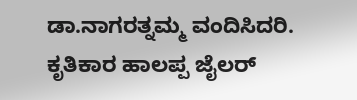ಡಾ.ನಾಗರತ್ನಮ್ಮ ವಂದಿಸಿದರಿ. ಕೃತಿಕಾರ ಹಾಲಪ್ಪ ಜೈಲರ್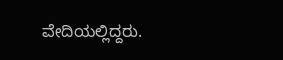ವೇದಿಯಲ್ಲಿದ್ದರು.